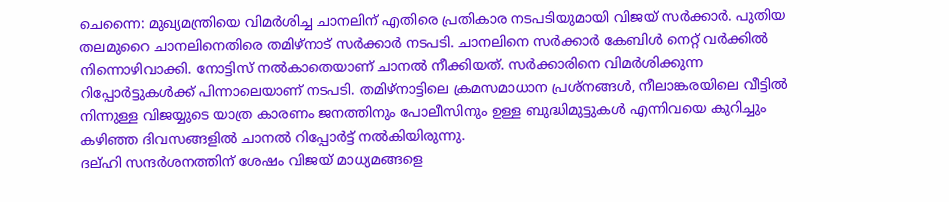ചെന്നൈ: മുഖ്യമന്ത്രിയെ വിമർശിച്ച ചാനലിന് എതിരെ പ്രതികാര നടപടിയുമായി വിജയ് സർക്കാർ. പുതിയ തലമുറൈ ചാനലിനെതിരെ തമിഴ്നാട് സർക്കാർ നടപടി. ചാനലിനെ സർക്കാർ കേബിൾ നെറ്റ് വർക്കിൽ നിന്നൊഴിവാക്കി. നോട്ടിസ് നൽകാതെയാണ് ചാനൽ നീക്കിയത്. സർക്കാരിനെ വിമർശിക്കുന്ന റിപ്പോർട്ടുകൾക്ക് പിന്നാലെയാണ് നടപടി. തമിഴ്നാട്ടിലെ ക്രമസമാധാന പ്രശ്നങ്ങൾ, നീലാങ്കരയിലെ വീട്ടിൽ നിന്നുള്ള വിജയ്യുടെ യാത്ര കാരണം ജനത്തിനും പോലീസിനും ഉള്ള ബുദ്ധിമുട്ടുകൾ എന്നിവയെ കുറിച്ചും കഴിഞ്ഞ ദിവസങ്ങളിൽ ചാനൽ റിപ്പോർട്ട് നൽകിയിരുന്നു.
ദല്ഹി സന്ദർശനത്തിന് ശേഷം വിജയ് മാധ്യമങ്ങളെ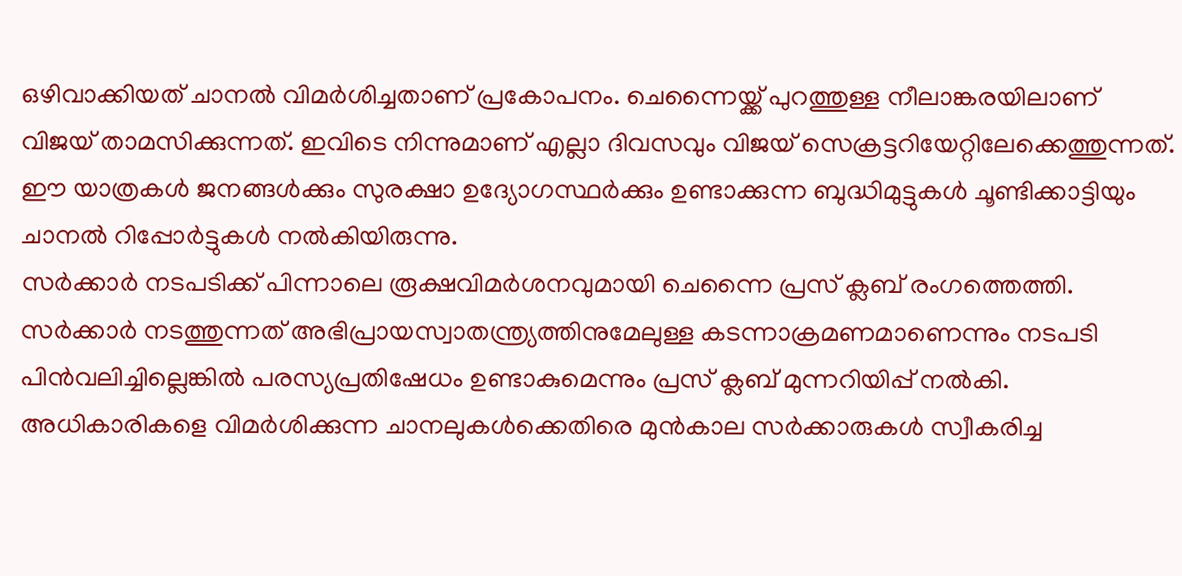ഒഴിവാക്കിയത് ചാനൽ വിമർശിച്ചതാണ് പ്രകോപനം. ചെന്നൈയ്ക്ക് പുറത്തുള്ള നീലാങ്കരയിലാണ് വിജയ് താമസിക്കുന്നത്. ഇവിടെ നിന്നുമാണ് എല്ലാ ദിവസവും വിജയ് സെക്രട്ടറിയേറ്റിലേക്കെത്തുന്നത്. ഈ യാത്രകൾ ജനങ്ങൾക്കും സുരക്ഷാ ഉദ്യോഗസ്ഥർക്കും ഉണ്ടാക്കുന്ന ബുദ്ധിമുട്ടുകൾ ചൂണ്ടിക്കാട്ടിയും ചാനൽ റിപ്പോർട്ടുകൾ നൽകിയിരുന്നു.
സർക്കാർ നടപടിക്ക് പിന്നാലെ രൂക്ഷവിമർശനവുമായി ചെന്നൈ പ്രസ് ക്ലബ് രംഗത്തെത്തി. സർക്കാർ നടത്തുന്നത് അഭിപ്രായസ്വാതന്ത്ര്യത്തിനുമേലുള്ള കടന്നാക്രമണമാണെന്നും നടപടി പിൻവലിച്ചില്ലെങ്കിൽ പരസ്യപ്രതിഷേധം ഉണ്ടാകുമെന്നും പ്രസ് ക്ലബ് മുന്നറിയിപ്പ് നൽകി. അധികാരികളെ വിമർശിക്കുന്ന ചാനലുകൾക്കെതിരെ മുൻകാല സർക്കാരുകൾ സ്വീകരിച്ച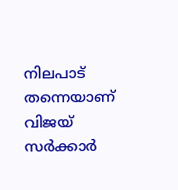നിലപാട് തന്നെയാണ് വിജയ് സർക്കാർ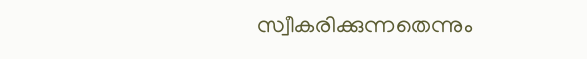സ്വീകരിക്കുന്നതെന്നും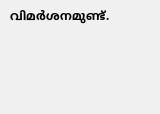വിമർശനമുണ്ട്.